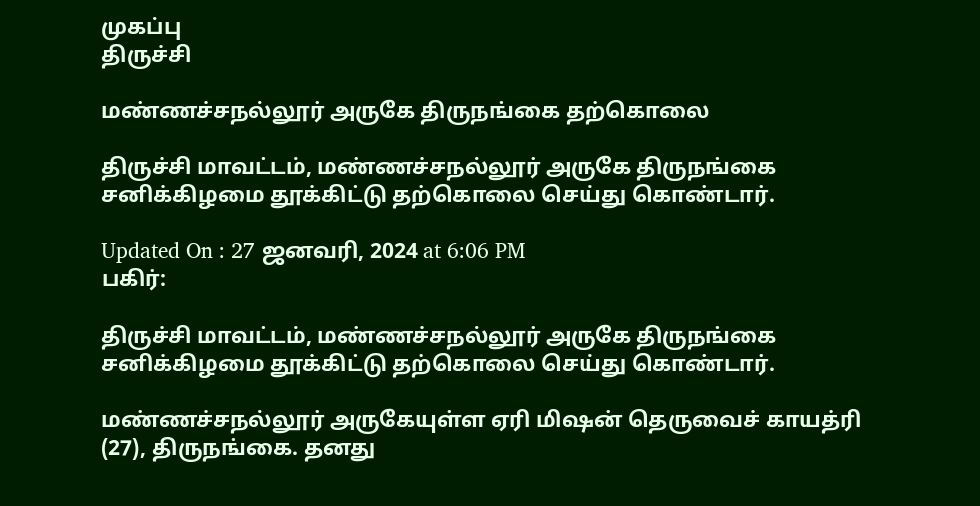முகப்பு
திருச்சி

மண்ணச்சநல்லூர் அருகே திருநங்கை தற்கொலை

திருச்சி மாவட்டம், மண்ணச்சநல்லூர் அருகே திருநங்கை சனிக்கிழமை தூக்கிட்டு தற்கொலை செய்து கொண்டார்.

Updated On : 27 ஜனவரி, 2024 at 6:06 PM
பகிர்:

திருச்சி மாவட்டம், மண்ணச்சநல்லூர் அருகே திருநங்கை சனிக்கிழமை தூக்கிட்டு தற்கொலை செய்து கொண்டார்.

மண்ணச்சநல்லூர் அருகேயுள்ள ஏரி மிஷன் தெருவைச் காயத்ரி (27), திருநங்கை. தனது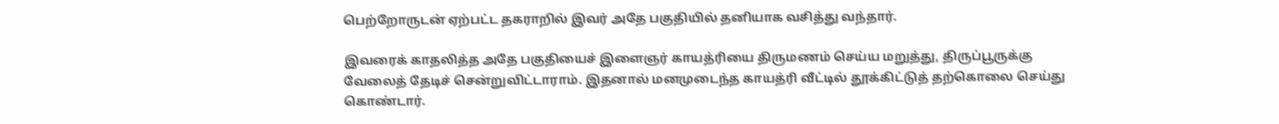பெற்றோருடன் ஏற்பட்ட தகராறில் இவர் அதே பகுதியில் தனியாக வசித்து வந்தார்.

இவரைக் காதலித்த அதே பகுதியைச் இளைஞர் காயத்ரியை திருமணம் செய்ய மறுத்து, திருப்பூருக்கு வேலைத் தேடிச் சென்றுவிட்டாராம். இதனால் மனமுடைந்த காயத்ரி வீட்டில் தூக்கிட்டுத் தற்கொலை செய்து கொண்டார்.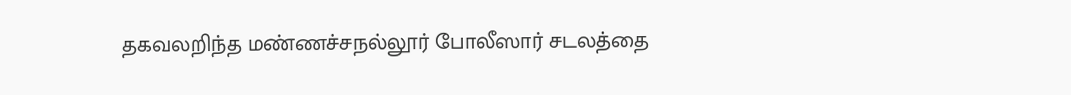தகவலறிந்த மண்ணச்சநல்லூர் போலீஸார் சடலத்தை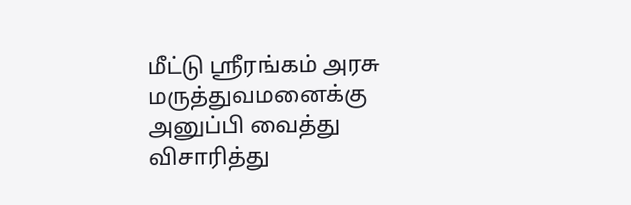மீட்டு ஸ்ரீரங்கம் அரசு மருத்துவமனைக்கு அனுப்பி வைத்து விசாரித்து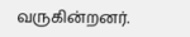வருகின்றனர்.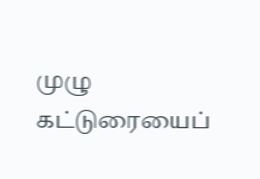முழு கட்டுரையைப்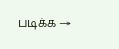படிக்க →